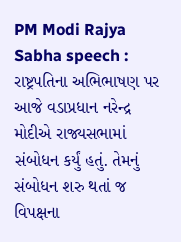PM Modi Rajya Sabha speech : રાષ્ટ્રપતિના અભિભાષણ પર આજે વડાપ્રધાન નરેન્દ્ર મોદીએ રાજ્યસભામાં સંબોધન કર્યું હતું. તેમનું સંબોધન શરુ થતાં જ વિપક્ષના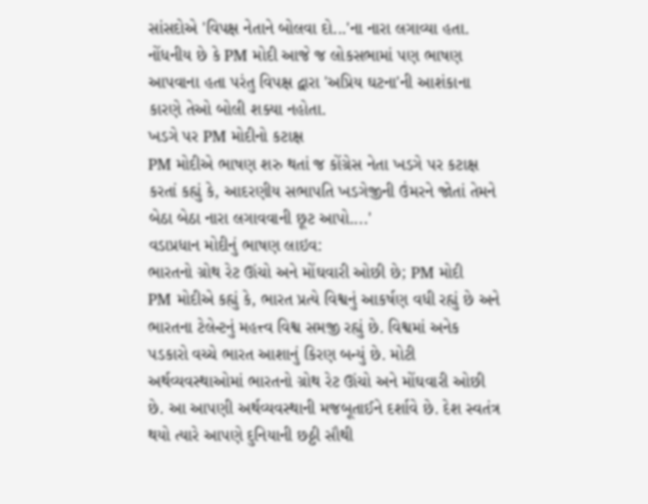સાંસદોએ 'વિપક્ષ નેતાને બોલવા દો...'ના નારા લગાવ્યા હતા. નોંધનીય છે કે PM મોદી આજે જ લોકસભામાં પણ ભાષણ આપવાના હતા પરંતુ વિપક્ષ દ્વારા 'અપ્રિય ઘટના'ની આશંકાના કારણે તેઓ બોલી શક્યા નહોતા.
ખડગે પર PM મોદીનો કટાક્ષ
PM મોદીએ ભાષણ શરુ થતાં જ કોંગ્રેસ નેતા ખડગે પર કટાક્ષ કરતાં કહ્યું કે, આદરણીય સભાપતિ ખડગેજીની ઉંમરને જોતાં તેમને બેઠા બેઠા નારા લગાવવાની છૂટ આપો....'
વડાપ્રધાન મોદીનું ભાષણ લાઇવ:
ભારતનો ગ્રોથ રેટ ઊંચો અને મોંઘવારી ઓછી છે; PM મોદી
PM મોદીએ કહ્યું કે, ભારત પ્રત્યે વિશ્વનું આકર્ષણ વધી રહ્યું છે અને ભારતના ટેલેન્ટનું મહત્ત્વ વિશ્વ સમજી રહ્યું છે. વિશ્વમાં અનેક પડકારો વચ્ચે ભારત આશાનું કિરણ બન્યું છે. મોટી અર્થવ્યવસ્થાઓમાં ભારતનો ગ્રોથ રેટ ઊંચો અને મોંઘવારી ઓછી છે. આ આપણી અર્થવ્યવસ્થાની મજબૂતાઈને દર્શાવે છે. દેશ સ્વતંત્ર થયો ત્યારે આપણે દુનિયાની છઠ્ઠી સૌથી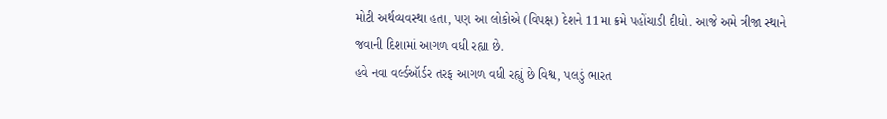મોટી અર્થવ્યવસ્થા હતા, પણ આ લોકોએ (વિપક્ષ) દેશને 11મા ક્રમે પહોંચાડી દીધો. આજે અમે ત્રીજા સ્થાને જવાની દિશામાં આગળ વધી રહ્યા છે.
હવે નવા વર્લ્ડઑર્ડર તરફ આગળ વધી રહ્યું છે વિશ્વ, પલડું ભારત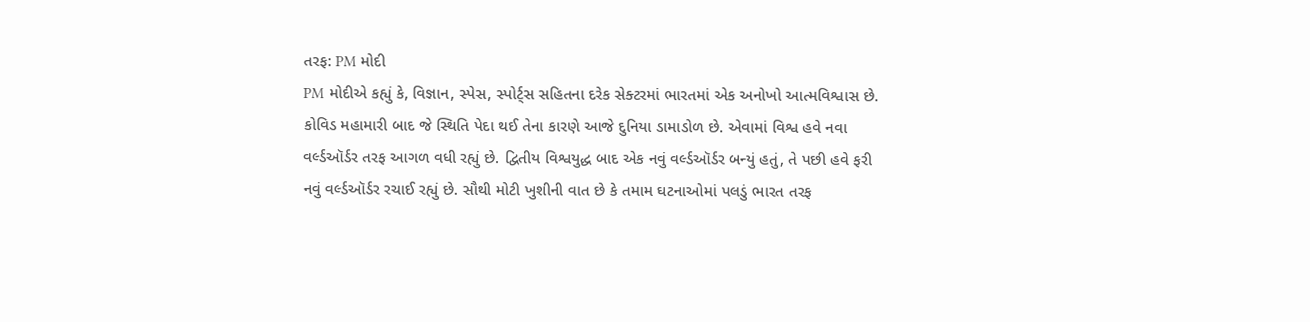તરફ: PM મોદી
PM મોદીએ કહ્યું કે, વિજ્ઞાન, સ્પેસ, સ્પોર્ટ્સ સહિતના દરેક સેક્ટરમાં ભારતમાં એક અનોખો આત્મવિશ્વાસ છે. કોવિડ મહામારી બાદ જે સ્થિતિ પેદા થઈ તેના કારણે આજે દુનિયા ડામાડોળ છે. એવામાં વિશ્વ હવે નવા વર્લ્ડઑર્ડર તરફ આગળ વધી રહ્યું છે. દ્વિતીય વિશ્વયુદ્ધ બાદ એક નવું વર્લ્ડઑર્ડર બન્યું હતું, તે પછી હવે ફરી નવું વર્લ્ડઑર્ડર રચાઈ રહ્યું છે. સૌથી મોટી ખુશીની વાત છે કે તમામ ઘટનાઓમાં પલડું ભારત તરફ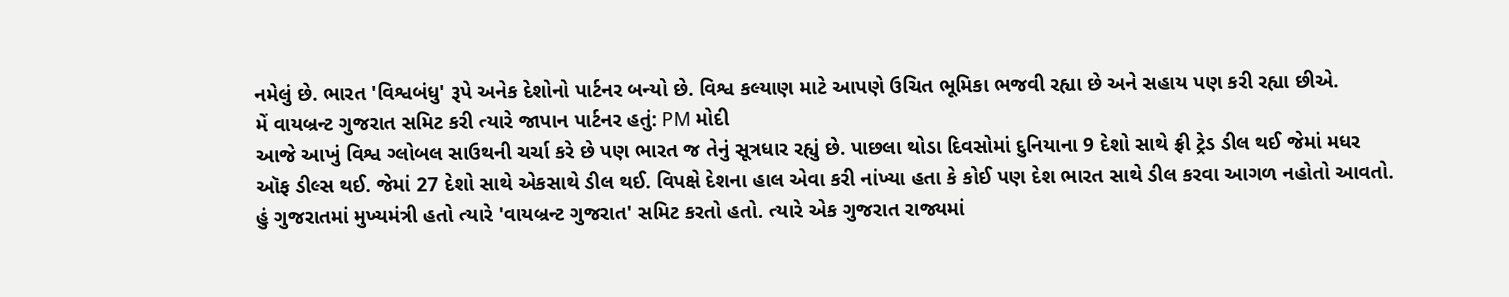નમેલું છે. ભારત 'વિશ્વબંધુ' રૂપે અનેક દેશોનો પાર્ટનર બન્યો છે. વિશ્વ કલ્યાણ માટે આપણે ઉચિત ભૂમિકા ભજવી રહ્યા છે અને સહાય પણ કરી રહ્યા છીએ.
મેં વાયબ્રન્ટ ગુજરાત સમિટ કરી ત્યારે જાપાન પાર્ટનર હતું: PM મોદી
આજે આખું વિશ્વ ગ્લોબલ સાઉથની ચર્ચા કરે છે પણ ભારત જ તેનું સૂત્રધાર રહ્યું છે. પાછલા થોડા દિવસોમાં દુનિયાના 9 દેશો સાથે ફ્રી ટ્રેડ ડીલ થઈ જેમાં મધર ઑફ ડીલ્સ થઈ. જેમાં 27 દેશો સાથે એકસાથે ડીલ થઈ. વિપક્ષે દેશના હાલ એવા કરી નાંખ્યા હતા કે કોઈ પણ દેશ ભારત સાથે ડીલ કરવા આગળ નહોતો આવતો. હું ગુજરાતમાં મુખ્યમંત્રી હતો ત્યારે 'વાયબ્રન્ટ ગુજરાત' સમિટ કરતો હતો. ત્યારે એક ગુજરાત રાજ્યમાં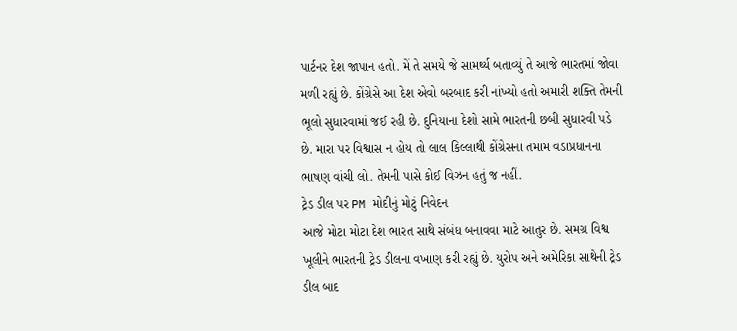પાર્ટનર દેશ જાપાન હતો. મેં તે સમયે જે સામર્થ્ય બતાવ્યું તે આજે ભારતમાં જોવા મળી રહ્યું છે. કોંગ્રેસે આ દેશ એવો બરબાદ કરી નાંખ્યો હતો અમારી શક્તિ તેમની ભૂલો સુધારવામાં જઈ રહી છે. દુનિયાના દેશો સામે ભારતની છબી સુધારવી પડે છે. મારા પર વિશ્વાસ ન હોય તો લાલ કિલ્લાથી કોંગ્રેસના તમામ વડાપ્રધાનના ભાષણ વાંચી લો. તેમની પાસે કોઈ વિઝન હતું જ નહીં.
ટ્રેડ ડીલ પર PM મોદીનું મોટું નિવેદન
આજે મોટા મોટા દેશ ભારત સાથે સંબંધ બનાવવા માટે આતુર છે. સમગ્ર વિશ્વ ખૂલીને ભારતની ટ્રેડ ડીલના વખાણ કરી રહ્યું છે. યુરોપ અને અમેરિકા સાથેની ટ્રેડ ડીલ બાદ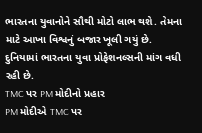ભારતના યુવાનોને સૌથી મોટો લાભ થશે. તેમના માટે આખા વિશ્વનું બજાર ખૂલી ગયું છે. દુનિયામાં ભારતના યુવા પ્રોફેશનલ્સની માંગ વધી રહી છે.
TMC પર PM મોદીનો પ્રહાર
PM મોદીએ TMC પર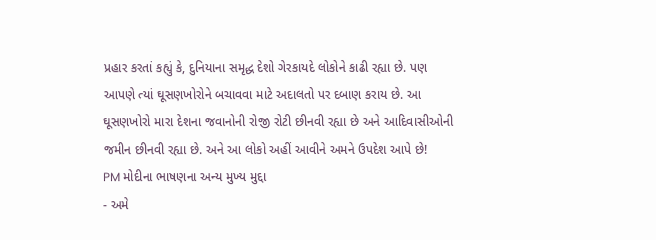પ્રહાર કરતાં કહ્યું કે, દુનિયાના સમૃદ્ધ દેશો ગેરકાયદે લોકોને કાઢી રહ્યા છે. પણ આપણે ત્યાં ઘૂસણખોરોને બચાવવા માટે અદાલતો પર દબાણ કરાય છે. આ ઘૂસણખોરો મારા દેશના જવાનોની રોજી રોટી છીનવી રહ્યા છે અને આદિવાસીઓની જમીન છીનવી રહ્યા છે. અને આ લોકો અહીં આવીને અમને ઉપદેશ આપે છે!
PM મોદીના ભાષણના અન્ય મુખ્ય મુદ્દા
- અમે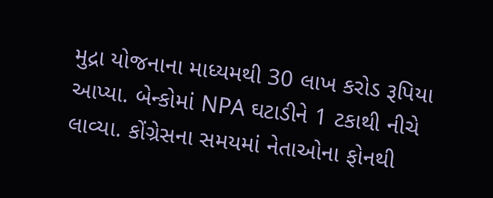મુદ્રા યોજનાના માધ્યમથી 30 લાખ કરોડ રૂપિયા આપ્યા. બેન્કોમાં NPA ઘટાડીને 1 ટકાથી નીચે લાવ્યા. કોંગ્રેસના સમયમાં નેતાઓના ફોનથી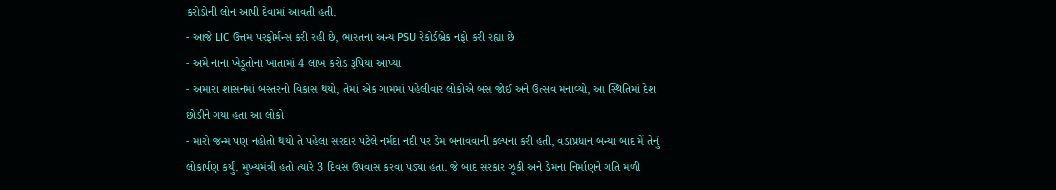કરોડોની લોન આપી દેવામાં આવતી હતી.
- આજે LIC ઉત્તમ પરફોર્મન્સ કરી રહી છે, ભારતના અન્ય PSU રેકોર્ડબ્રેક નફો કરી રહ્યા છે
- અમે નાના ખેડૂતોના ખાતામાં 4 લાખ કરોડ રૂપિયા આપ્યા
- અમારા શાસનમાં બસ્તરનો વિકાસ થયો, તેમાં એક ગામમાં પહેલીવાર લોકોએ બસ જોઈ અને ઉત્સવ મનાવ્યો, આ સ્થિતિમાં દેશ છોડીને ગયા હતા આ લોકો
- મારો જન્મ પણ નહોતો થયો તે પહેલા સરદાર પટેલે નર્મદા નદી પર ડેમ બનાવવાની કલ્પના કરી હતી, વડાપ્રધાન બન્યા બાદ મેં તેનું લોકાર્પણ કર્યું. મુખ્યમંત્રી હતો ત્યારે 3 દિવસ ઉપવાસ કરવા પડ્યા હતા. જે બાદ સરકાર ઝૂકી અને ડેમના નિર્માણને ગતિ મળી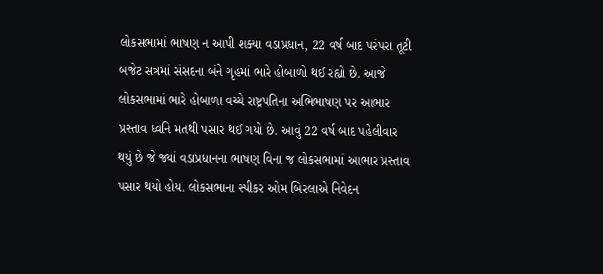લોકસભામાં ભાષણ ન આપી શક્યા વડાપ્રધાન, 22 વર્ષ બાદ પરંપરા તૂટી
બજેટ સત્રમાં સંસદના બંને ગૃહમાં ભારે હોબાળો થઈ રહ્યો છે. આજે લોકસભામાં ભારે હોબાળા વચ્ચે રાષ્ટ્રપતિના અભિભાષણ પર આભાર પ્રસ્તાવ ધ્વનિ મતથી પસાર થઈ ગયો છે. આવું 22 વર્ષ બાદ પહેલીવાર થયું છે જે જ્યાં વડાપ્રધાનના ભાષણ વિના જ લોકસભામાં આભાર પ્રસ્તાવ પસાર થયો હોય. લોકસભાના સ્પીકર ઓમ બિરલાએ નિવેદન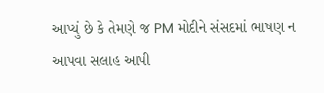આપ્યું છે કે તેમણે જ PM મોદીને સંસદમાં ભાષણ ન આપવા સલાહ આપી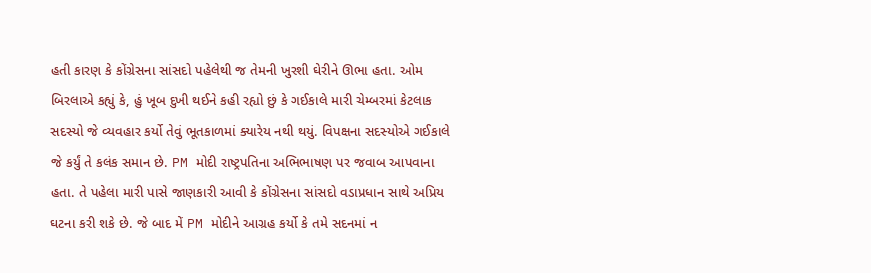હતી કારણ કે કોંગ્રેસના સાંસદો પહેલેથી જ તેમની ખુરશી ઘેરીને ઊભા હતા. ઓમ બિરલાએ કહ્યું કે, હું ખૂબ દુખી થઈને કહી રહ્યો છું કે ગઈકાલે મારી ચેમ્બરમાં કેટલાક સદસ્યો જે વ્યવહાર કર્યો તેવું ભૂતકાળમાં ક્યારેય નથી થયું. વિપક્ષના સદસ્યોએ ગઈકાલે જે કર્યું તે કલંક સમાન છે. PM મોદી રાષ્ટ્રપતિના અભિભાષણ પર જવાબ આપવાના હતા. તે પહેલા મારી પાસે જાણકારી આવી કે કોંગ્રેસના સાંસદો વડાપ્રધાન સાથે અપ્રિય ઘટના કરી શકે છે. જે બાદ મેં PM મોદીને આગ્રહ કર્યો કે તમે સદનમાં ન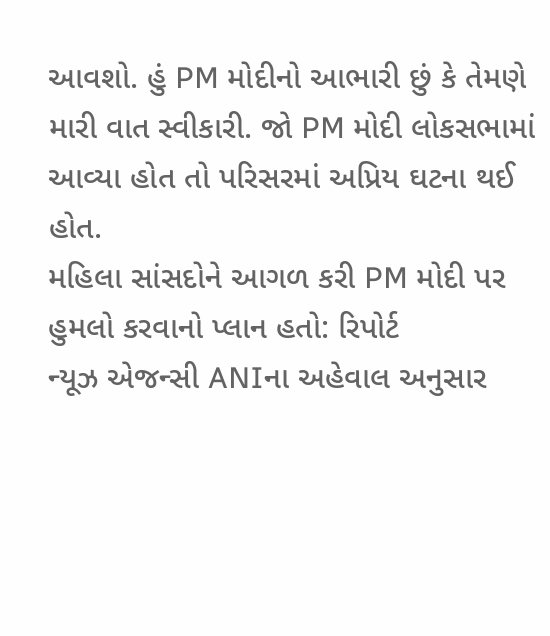આવશો. હું PM મોદીનો આભારી છું કે તેમણે મારી વાત સ્વીકારી. જો PM મોદી લોકસભામાં આવ્યા હોત તો પરિસરમાં અપ્રિય ઘટના થઈ હોત.
મહિલા સાંસદોને આગળ કરી PM મોદી પર હુમલો કરવાનો પ્લાન હતો: રિપોર્ટ
ન્યૂઝ એજન્સી ANIના અહેવાલ અનુસાર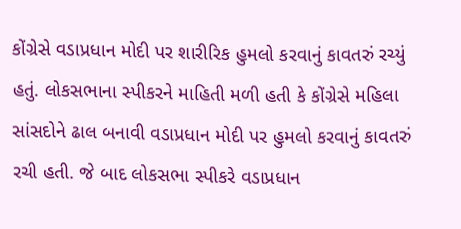કોંગ્રેસે વડાપ્રધાન મોદી પર શારીરિક હુમલો કરવાનું કાવતરું રચ્યું હતું. લોકસભાના સ્પીકરને માહિતી મળી હતી કે કોંગ્રેસે મહિલા સાંસદોને ઢાલ બનાવી વડાપ્રધાન મોદી પર હુમલો કરવાનું કાવતરું રચી હતી. જે બાદ લોકસભા સ્પીકરે વડાપ્રધાન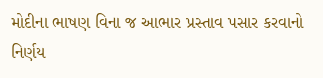મોદીના ભાષણ વિના જ આભાર પ્રસ્તાવ પસાર કરવાનો નિર્ણય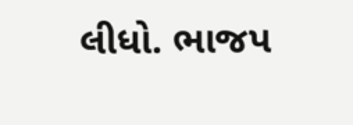લીધો. ભાજપ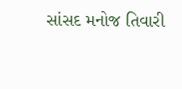સાંસદ મનોજ તિવારી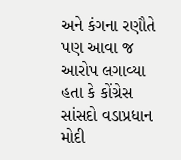અને કંગના રણૌતે પણ આવા જ આરોપ લગાવ્યા હતા કે કોંગ્રેસ સાંસદો વડાપ્રધાન મોદી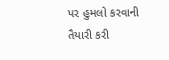પર હુમલો કરવાની તૈયારી કરી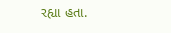રહ્યા હતા.